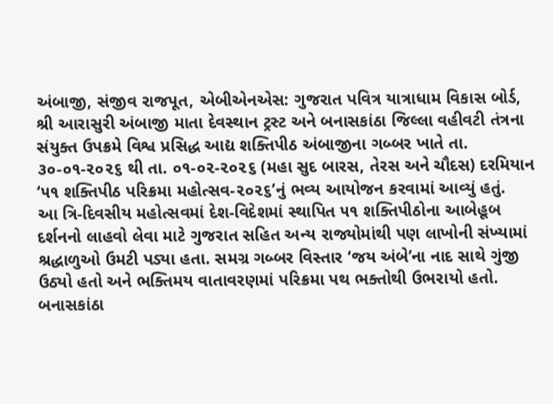અંબાજી, સંજીવ રાજપૂત, એબીએનએસ: ગુજરાત પવિત્ર યાત્રાધામ વિકાસ બોર્ડ, શ્રી આરાસુરી અંબાજી માતા દેવસ્થાન ટ્રસ્ટ અને બનાસકાંઠા જિલ્લા વહીવટી તંત્રના સંયુક્ત ઉપક્રમે વિશ્વ પ્રસિદ્ધ આદ્ય શક્તિપીઠ અંબાજીના ગબ્બર ખાતે તા. ૩૦-૦૧-૨૦૨૬ થી તા. ૦૧-૦૨-૨૦૨૬ (મહા સુદ બારસ, તેરસ અને ચૌદસ) દરમિયાન ‘૫૧ શક્તિપીઠ પરિક્રમા મહોત્સવ-૨૦૨૬’નું ભવ્ય આયોજન કરવામાં આવ્યું હતું.
આ ત્રિ-દિવસીય મહોત્સવમાં દેશ-વિદેશમાં સ્થાપિત ૫૧ શક્તિપીઠોના આબેહૂબ દર્શનનો લાહવો લેવા માટે ગુજરાત સહિત અન્ય રાજ્યોમાંથી પણ લાખોની સંખ્યામાં શ્રદ્ધાળુઓ ઉમટી પડ્યા હતા. સમગ્ર ગબ્બર વિસ્તાર ‘જય અંબે’ના નાદ સાથે ગુંજી ઉઠ્યો હતો અને ભક્તિમય વાતાવરણમાં પરિક્રમા પથ ભક્તોથી ઉભરાયો હતો.
બનાસકાંઠા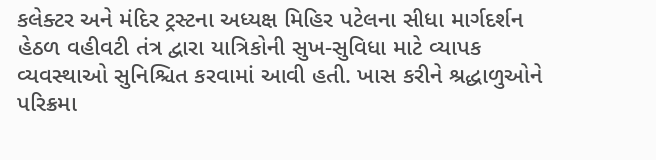કલેક્ટર અને મંદિર ટ્રસ્ટના અધ્યક્ષ મિહિર પટેલના સીધા માર્ગદર્શન હેઠળ વહીવટી તંત્ર દ્વારા યાત્રિકોની સુખ-સુવિધા માટે વ્યાપક વ્યવસ્થાઓ સુનિશ્ચિત કરવામાં આવી હતી. ખાસ કરીને શ્રદ્ધાળુઓને પરિક્રમા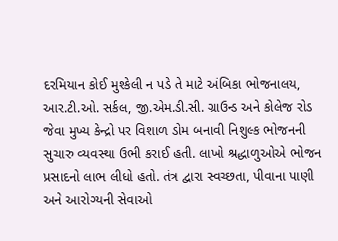દરમિયાન કોઈ મુશ્કેલી ન પડે તે માટે અંબિકા ભોજનાલય, આર.ટી.ઓ. સર્કલ, જી.એમ.ડી.સી. ગ્રાઉન્ડ અને કોલેજ રોડ જેવા મુખ્ય કેન્દ્રો પર વિશાળ ડોમ બનાવી નિશુલ્ક ભોજનની સુચારુ વ્યવસ્થા ઉભી કરાઈ હતી. લાખો શ્રદ્ધાળુઓએ ભોજન પ્રસાદનો લાભ લીધો હતો. તંત્ર દ્વારા સ્વચ્છતા, પીવાના પાણી અને આરોગ્યની સેવાઓ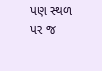પણ સ્થળ પર જ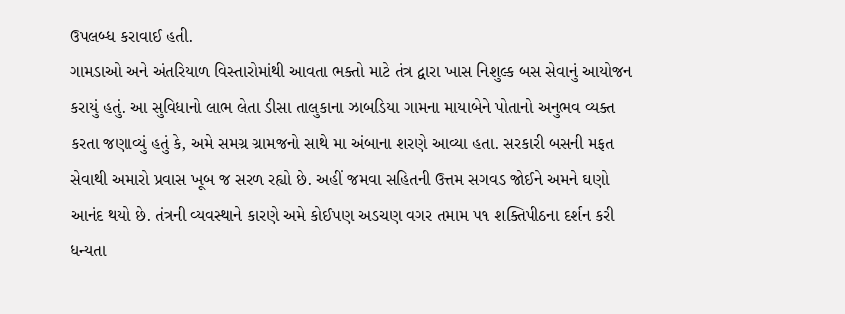ઉપલબ્ધ કરાવાઈ હતી.
ગામડાઓ અને અંતરિયાળ વિસ્તારોમાંથી આવતા ભક્તો માટે તંત્ર દ્વારા ખાસ નિશુલ્ક બસ સેવાનું આયોજન કરાયું હતું. આ સુવિધાનો લાભ લેતા ડીસા તાલુકાના ઝાબડિયા ગામના માયાબેને પોતાનો અનુભવ વ્યક્ત કરતા જણાવ્યું હતું કે, અમે સમગ્ર ગ્રામજનો સાથે મા અંબાના શરણે આવ્યા હતા. સરકારી બસની મફત સેવાથી અમારો પ્રવાસ ખૂબ જ સરળ રહ્યો છે. અહીં જમવા સહિતની ઉત્તમ સગવડ જોઈને અમને ઘણો આનંદ થયો છે. તંત્રની વ્યવસ્થાને કારણે અમે કોઈપણ અડચણ વગર તમામ ૫૧ શક્તિપીઠના દર્શન કરી ધન્યતા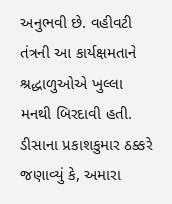અનુભવી છે. વહીવટી તંત્રની આ કાર્યક્ષમતાને શ્રદ્ધાળુઓએ ખુલ્લા મનથી બિરદાવી હતી.
ડીસાના પ્રકાશકુમાર ઠક્કરે જણાવ્યું કે, અમારા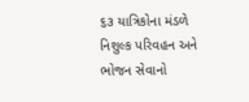૬૩ યાત્રિકોના મંડળે નિશુલ્ક પરિવહન અને ભોજન સેવાનો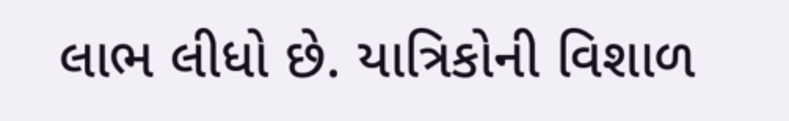લાભ લીધો છે. યાત્રિકોની વિશાળ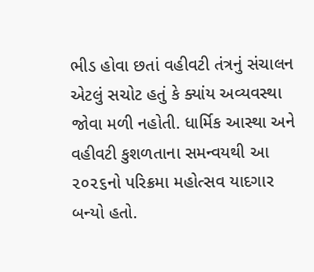ભીડ હોવા છતાં વહીવટી તંત્રનું સંચાલન એટલું સચોટ હતું કે ક્યાંય અવ્યવસ્થા જોવા મળી નહોતી. ધાર્મિક આસ્થા અને વહીવટી કુશળતાના સમન્વયથી આ ૨૦૨૬નો પરિક્રમા મહોત્સવ યાદગાર બન્યો હતો.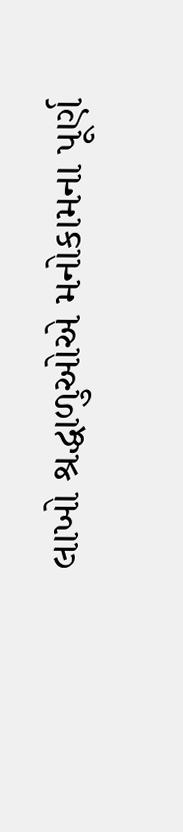લાખો શ્રદ્ધાળુઓએ મનોકામના પૂર્ણ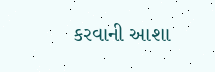કરવાની આશા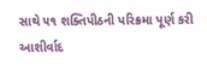સાથે ૫૧ શક્તિપીઠની પરિક્રમા પૂર્ણ કરી આશીર્વાદ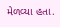મેળવ્યા હતા.